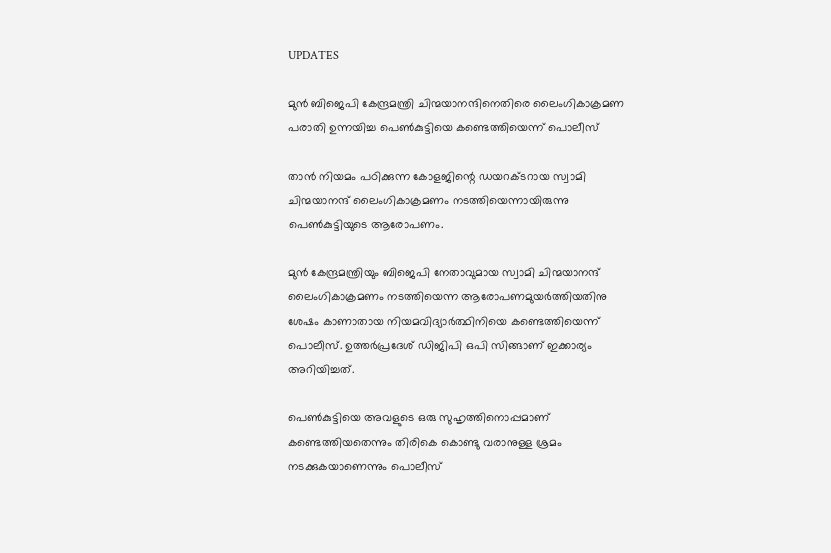UPDATES

മുൻ ബിജെപി കേന്ദ്രമന്ത്രി ചിന്മയാനന്ദിനെതിരെ ലൈംഗികാക്രമണ പരാതി ഉന്നയിച്ച പെൺകുട്ടിയെ കണ്ടെത്തിയെന്ന് പൊലീസ്

താൻ നിയമം പഠിക്കുന്ന കോളജിന്റെ ഡയറക്ടറായ സ്വാമി ചിന്മയാനന്ദ് ലൈംഗികാക്രമണം നടത്തിയെന്നായിരുന്നു പെൺകുട്ടിയുടെ ആരോപണം.

മുൻ കേന്ദ്രമന്ത്രിയും ബിജെപി നേതാവുമായ സ്വാമി ചിന്മയാനന്ദ് ലൈംഗികാക്രമണം നടത്തിയെന്ന ആരോപണമുയർത്തിയതിനു ശേഷം കാണാതായ നിയമവിദ്യാർത്ഥിനിയെ കണ്ടെത്തിയെന്ന് പൊലീസ്. ഉത്തർപ്രദേശ് ഡിജിപി ഒപി സിങ്ങാണ് ഇക്കാര്യം അറിയിച്ചത്.

പെൺകുട്ടിയെ അവളുടെ ഒരു സുഹൃത്തിനൊപ്പമാണ് കണ്ടെത്തിയതെന്നും തിരികെ കൊണ്ടു വരാനുള്ള ശ്രമം നടക്കുകയാണെന്നും പൊലീസ്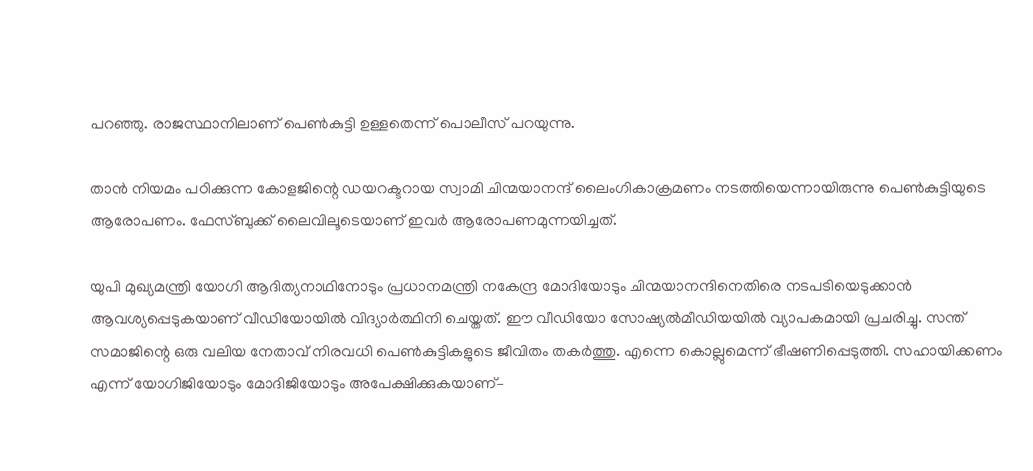പറഞ്ഞു. രാജസ്ഥാനിലാണ് പെൺകുട്ടി ഉള്ളതെന്ന് പൊലീസ് പറയുന്നു.

താൻ നിയമം പഠിക്കുന്ന കോളജിന്റെ ഡയറക്ടറായ സ്വാമി ചിന്മയാനന്ദ് ലൈംഗികാക്രമണം നടത്തിയെന്നായിരുന്നു പെൺകുട്ടിയുടെ ആരോപണം. ഫേസ്ബുക്ക് ലൈവിലൂടെയാണ് ഇവർ ആരോപണമുന്നയിച്ചത്.

യുപി മുഖ്യമന്ത്രി യോഗി ആദിത്യനാഥിനോടും പ്രധാനമന്ത്രി നകേന്ദ്ര മോദിയോടും ചിന്മയാനന്ദിനെതിരെ നടപടിയെടുക്കാന്‍ ആവശ്യപ്പെടുകയാണ് വീഡിയോയില്‍ വിദ്യാര്‍ത്ഥിനി ചെയ്തത്. ഈ വീഡിയോ സോഷ്യല്‍മീഡിയയില്‍ വ്യാപകമായി പ്രചരിച്ചു. സന്ത് സമാജിന്റെ ഒരു വലിയ നേതാവ് നിരവധി പെണ്‍കുട്ടികളുടെ ജീവിതം തകര്‍ത്തു. എന്നെ കൊല്ലുമെന്ന് ഭീഷണിപ്പെടുത്തി. സഹായിക്കണം എന്ന് യോഗിജിയോടും മോദിജിയോടും അപേക്ഷിക്കുകയാണ്–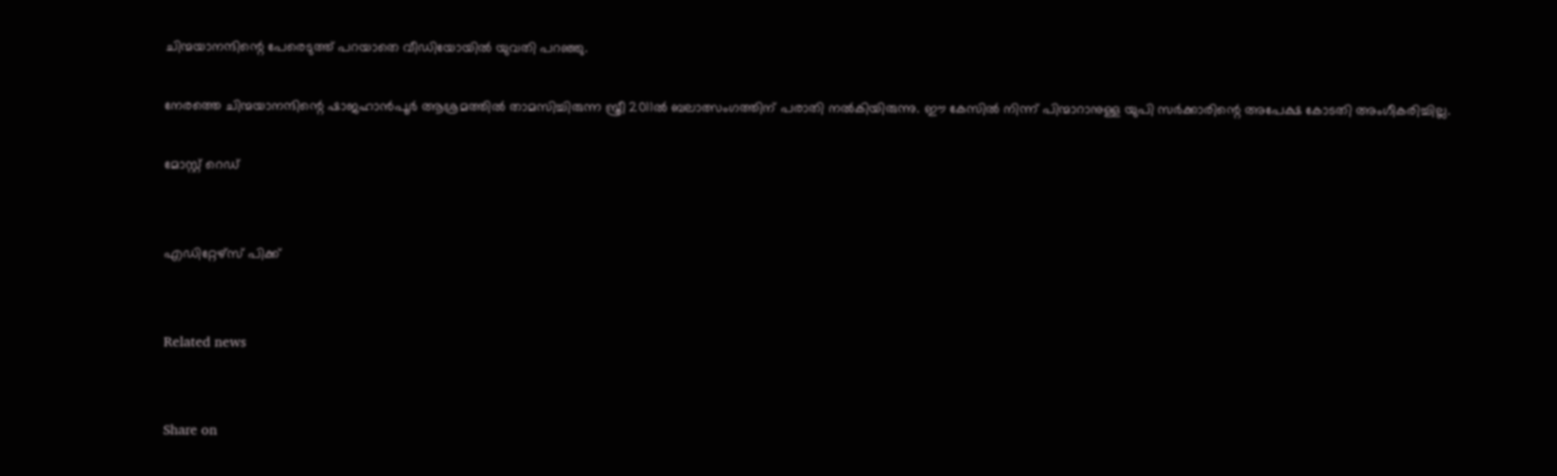ചിന്മയാനന്ദിന്റെ പേരെടുത്ത് പറയാതെ വീഡിയോയില്‍ യുവതി പറഞ്ഞു.

നേരത്തെ ചിന്മയാനന്ദിന്റെ ഷാജഹാന്‍പൂര്‍ ആശ്രമത്തില്‍ താമസിച്ചിരുന്ന സ്ത്രീ 2011ല്‍ ബലാത്സംഗത്തിന് പരാതി നല്‍കിയിരുന്നു. ഈ കേസില്‍ നിന്ന് പിന്മാറാനുള്ള യുപി സര്‍ക്കാരിന്റെ അപേക്ഷ കോടതി അംഗീകരിച്ചില്ല.

മോസ്റ്റ് റെഡ്


എഡിറ്റേഴ്സ് പിക്ക്


Related news


Share on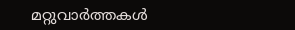മറ്റുവാര്‍ത്തകള്‍